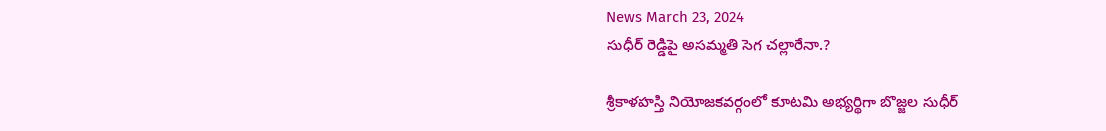News March 23, 2024
సుధీర్ రెడ్డిపై అసమ్మతి సెగ చల్లారేనా.?

శ్రీకాళహస్తి నియోజకవర్గంలో కూటమి అభ్యర్థిగా బొజ్జల సుధీర్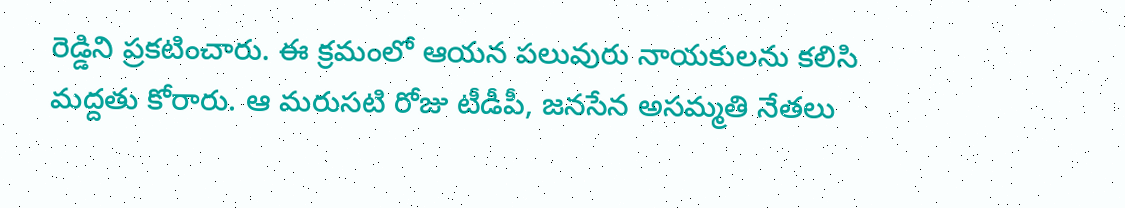రెడ్డిని ప్రకటించారు. ఈ క్రమంలో ఆయన పలువురు నాయకులను కలిసి మద్దతు కోరారు. ఆ మరుసటి రోజు టీడీపీ, జనసేన అసమ్మతి నేతలు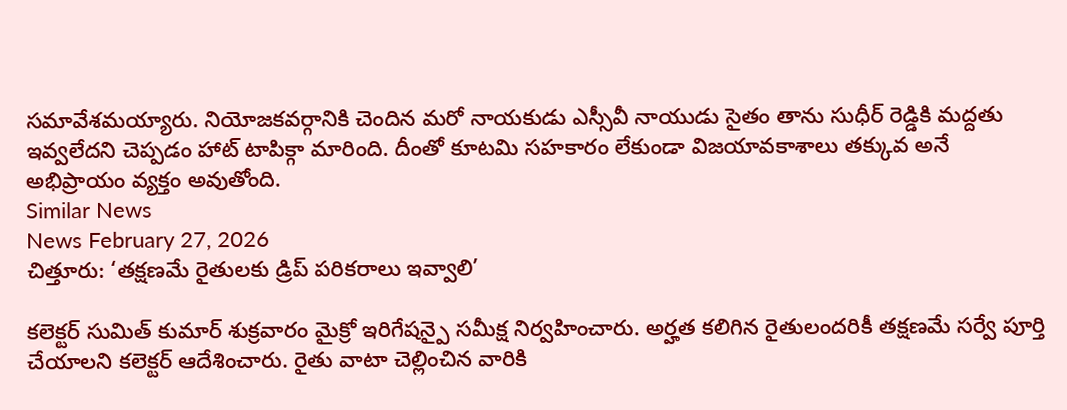సమావేశమయ్యారు. నియోజకవర్గానికి చెందిన మరో నాయకుడు ఎస్సీవీ నాయుడు సైతం తాను సుధీర్ రెడ్డికి మద్దతు ఇవ్వలేదని చెప్పడం హాట్ టాపిక్గా మారింది. దీంతో కూటమి సహకారం లేకుండా విజయావకాశాలు తక్కువ అనే అభిప్రాయం వ్యక్తం అవుతోంది.
Similar News
News February 27, 2026
చిత్తూరు: ‘తక్షణమే రైతులకు డ్రిప్ పరికరాలు ఇవ్వాలి’

కలెక్టర్ సుమిత్ కుమార్ శుక్రవారం మైక్రో ఇరిగేషన్పై సమీక్ష నిర్వహించారు. అర్హత కలిగిన రైతులందరికీ తక్షణమే సర్వే పూర్తి చేయాలని కలెక్టర్ ఆదేశించారు. రైతు వాటా చెల్లించిన వారికి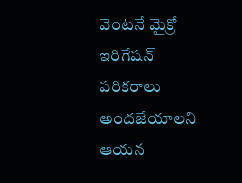వెంటనే మైక్రో ఇరిగేషన్ పరికరాలు అందజేయాలని ఆయన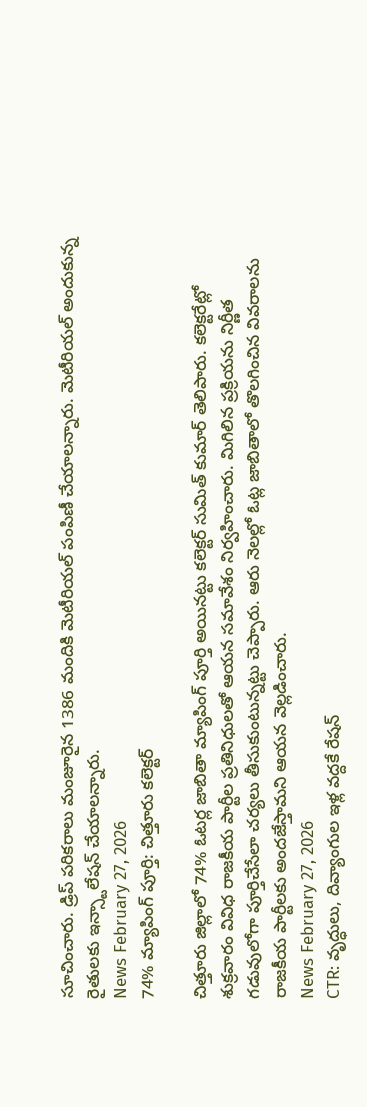సూచించారు. డ్రిప్ పరికరాలు మంజూరైన 1386 మందికి మెటీరియల్ పంపిణీ చేయాలన్నారు. మెటీరియల్ అందుకున్న రైతులకు ఇన్స్టాలేషన్ చేయాలన్నారు.
News February 27, 2026
74% మ్యాపింగ్ పూర్తి: చిత్తూరు కలెక్టర్

చిత్తూరు జిల్లాలో 74% ఓటర్ల జాబితా మ్యాపింగ్ పూర్తి అయినట్టు కలెక్టర్ సుమిత్ కుమార్ తెలిపారు. కలెక్టరేట్లో శుక్రవారం వివిధ రాజకీయ పార్టీల ప్రతినిధులతో ఆయన సమావేశం నిర్వహించారు. మిగిలిన ప్రక్రియను నిర్ణీత గడువులోగా పూర్తిచేసేలా చర్యలు తీసుకుంటున్నట్టు చెప్పారు. ఆరు నెలల్లో ఓట్ల జాబితాలో తొలగించిన వివరాలను రాజకీయ పార్టీలకు అందజేస్తామని ఆయన వెల్లడించారు.
News February 27, 2026
CTR: వృద్ధులు, దివ్యాంగుల ఇళ్ల వద్దకే రేషన్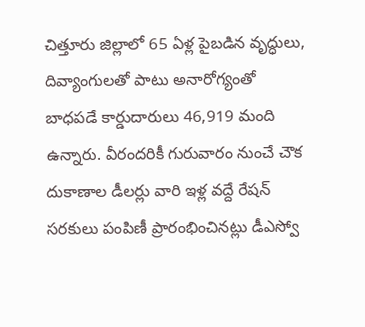చిత్తూరు జిల్లాలో 65 ఏళ్ల పైబడిన వృద్ధులు, దివ్యాంగులతో పాటు అనారోగ్యంతో బాధపడే కార్డుదారులు 46,919 మంది ఉన్నారు. వీరందరికీ గురువారం నుంచే చౌక దుకాణాల డీలర్లు వారి ఇళ్ల వద్దే రేషన్ సరకులు పంపిణీ ప్రారంభించినట్లు డీఎస్వో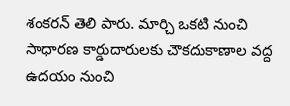శంకరన్ తెలి పారు. మార్చి ఒకటి నుంచి సాధారణ కార్డుదారులకు చౌకదుకాణాల వద్ద ఉదయం నుంచి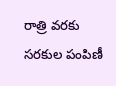రాత్రి వరకు సరకుల పంపిణీ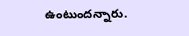ఉంటుందన్నారు.